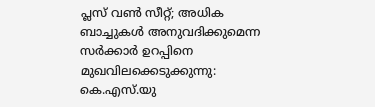പ്ലസ് വൺ സീറ്റ്; അധിക ബാച്ചുകൾ അനുവദിക്കുമെന്ന സർക്കാർ ഉറപ്പിനെ മുഖവിലക്കെടുക്കുന്നു: കെ.എസ്.യു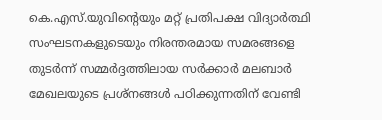കെ.എസ്.യുവിൻ്റെയും മറ്റ് പ്രതിപക്ഷ വിദ്യാർത്ഥി സംഘടനകളുടെയും നിരന്തരമായ സമരങ്ങളെ തുടർന്ന് സമ്മർദ്ദത്തിലായ സർക്കാർ മലബാർ മേഖലയുടെ പ്രശ്നങ്ങൾ പഠിക്കുന്നതിന് വേണ്ടി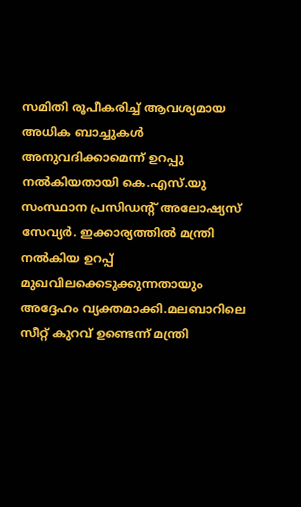സമിതി രൂപീകരിച്ച് ആവശ്യമായ അധിക ബാച്ചുകൾ അനുവദിക്കാമെന്ന് ഉറപ്പു നൽകിയതായി കെ.എസ്.യു സംസ്ഥാന പ്രസിഡൻ്റ് അലോഷ്യസ് സേവ്യർ. ഇക്കാര്യത്തിൽ മന്ത്രി നൽകിയ ഉറപ്പ് മുഖവിലക്കെടുക്കുന്നതായും അദ്ദേഹം വ്യക്തമാക്കി.മലബാറിലെ സീറ്റ് കുറവ് ഉണ്ടെന്ന് മന്ത്രി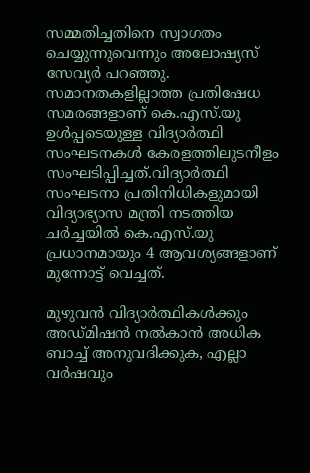സമ്മതിച്ചതിനെ സ്വാഗതം ചെയ്യുന്നുവെന്നും അലോഷ്യസ് സേവ്യർ പറഞ്ഞു. സമാനതകളില്ലാത്ത പ്രതിഷേധ സമരങ്ങളാണ് കെ.എസ്.യു ഉൾപ്പടെയുള്ള വിദ്യാർത്ഥി സംഘടനകൾ കേരളത്തിലുടനീളം സംഘടിപ്പിച്ചത്.വിദ്യാർത്ഥി സംഘടനാ പ്രതിനിധികളുമായി വിദ്യാഭ്യാസ മന്ത്രി നടത്തിയ ചർച്ചയിൽ കെ.എസ്.യു പ്രധാനമായും 4 ആവശ്യങ്ങളാണ് മുന്നോട്ട് വെച്ചത്.

മുഴുവൻ വിദ്യാർത്ഥികൾക്കും അഡ്മിഷൻ നൽകാൻ അധിക ബാച്ച് അനുവദിക്കുക, എല്ലാ വർഷവും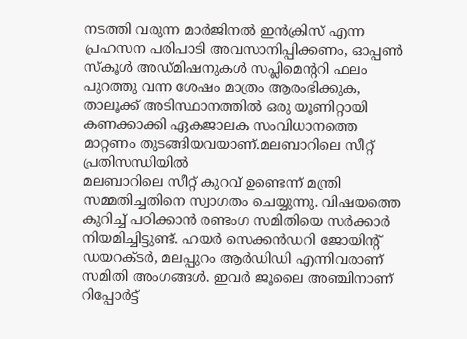നടത്തി വരുന്ന മാർജിനൽ ഇൻക്രിസ് എന്ന പ്രഹസന പരിപാടി അവസാനിപ്പിക്കണം, ഓപ്പൺ സ്കൂൾ അഡ്മിഷനുകൾ സപ്ലിമെൻ്ററി ഫലം പുറത്തു വന്ന ശേഷം മാത്രം ആരംഭിക്കുക, താലൂക്ക് അടിസ്ഥാനത്തിൽ ഒരു യൂണിറ്റായി കണക്കാക്കി ഏകജാലക സംവിധാനത്തെ മാറ്റണം തുടങ്ങിയവയാണ്.മലബാറിലെ സീറ്റ് പ്രതിസന്ധിയിൽ
മലബാറിലെ സീറ്റ് കുറവ് ഉണ്ടെന്ന് മന്ത്രി സമ്മതിച്ചതിനെ സ്വാഗതം ചെയ്യുന്നു. വിഷയത്തെ കുറിച്ച് പഠിക്കാൻ രണ്ടംഗ സമിതിയെ സർക്കാർ നിയമിച്ചിട്ടുണ്ട്. ഹയർ സെക്കൻഡറി ജോയിൻ്റ് ഡയറക്ടർ, മലപ്പുറം ആർഡിഡി എന്നിവരാണ് സമിതി അംഗങ്ങൾ. ഇവർ ജൂലൈ അഞ്ചിനാണ് റിപ്പോർട്ട്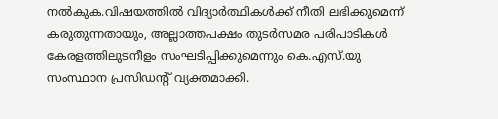നൽകുക.വിഷയത്തിൽ വിദ്യാർത്ഥികൾക്ക് നീതി ലഭിക്കുമെന്ന് കരുതുന്നതായും, അല്ലാത്തപക്ഷം തുടർസമര പരിപാടികൾ കേരളത്തിലുടനീളം സംഘടിപ്പിക്കുമെന്നും കെ.എസ്.യു സംസ്ഥാന പ്രസിഡൻ്റ് വ്യക്തമാക്കി.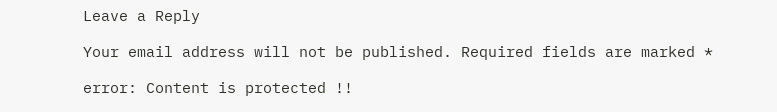Leave a Reply

Your email address will not be published. Required fields are marked *

error: Content is protected !!